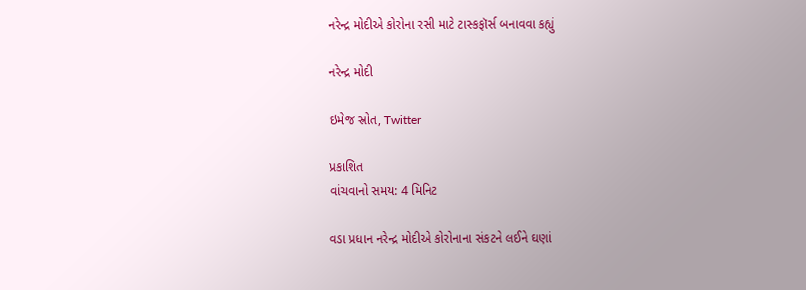નરેન્દ્ર મોદીએ કોરોના રસી માટે ટાસ્કફૉર્સ બનાવવા કહ્યું

નરેન્દ્ર મોદી

ઇમેજ સ્રોત, Twitter

પ્રકાશિત
વાંચવાનો સમય: 4 મિનિટ

વડા પ્રધાન નરેન્દ્ર મોદીએ કોરોનાના સંકટને લઈને ઘણાં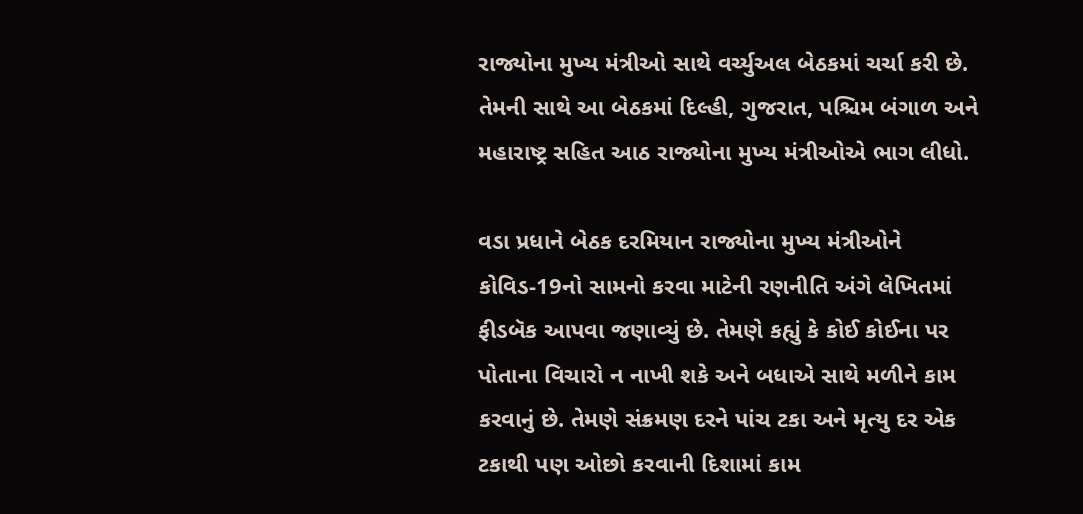રાજ્યોના મુખ્ય મંત્રીઓ સાથે વર્ચ્યુઅલ બેઠકમાં ચર્ચા કરી છે. તેમની સાથે આ બેઠકમાં દિલ્હી, ગુજરાત, પશ્ચિમ બંગાળ અને મહારાષ્ટ્ર સહિત આઠ રાજ્યોના મુખ્ય મંત્રીઓએ ભાગ લીધો.

વડા પ્રધાને બેઠક દરમિયાન રાજ્યોના મુખ્ય મંત્રીઓને કોવિડ-19નો સામનો કરવા માટેની રણનીતિ અંગે લેખિતમાં ફીડબૅક આપવા જણાવ્યું છે. તેમણે કહ્યું કે કોઈ કોઈના પર પોતાના વિચારો ન નાખી શકે અને બધાએ સાથે મળીને કામ કરવાનું છે. તેમણે સંક્રમણ દરને પાંચ ટકા અને મૃત્યુ દર એક ટકાથી પણ ઓછો કરવાની દિશામાં કામ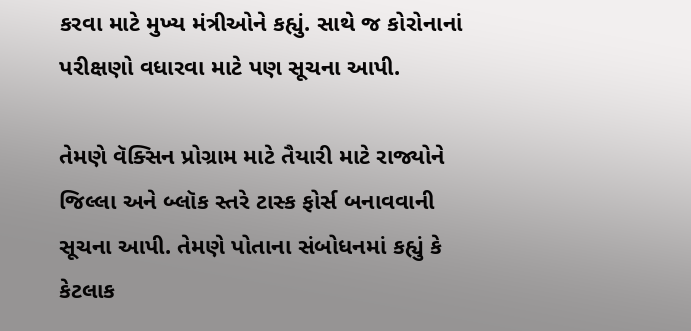કરવા માટે મુખ્ય મંત્રીઓને કહ્યું. સાથે જ કોરોનાનાં પરીક્ષણો વધારવા માટે પણ સૂચના આપી.

તેમણે વૅક્સિન પ્રોગ્રામ માટે તૈયારી માટે રાજ્યોને જિલ્લા અને બ્લૉક સ્તરે ટાસ્ક ફોર્સ બનાવવાની સૂચના આપી. તેમણે પોતાના સંબોધનમાં કહ્યું કે કેટલાક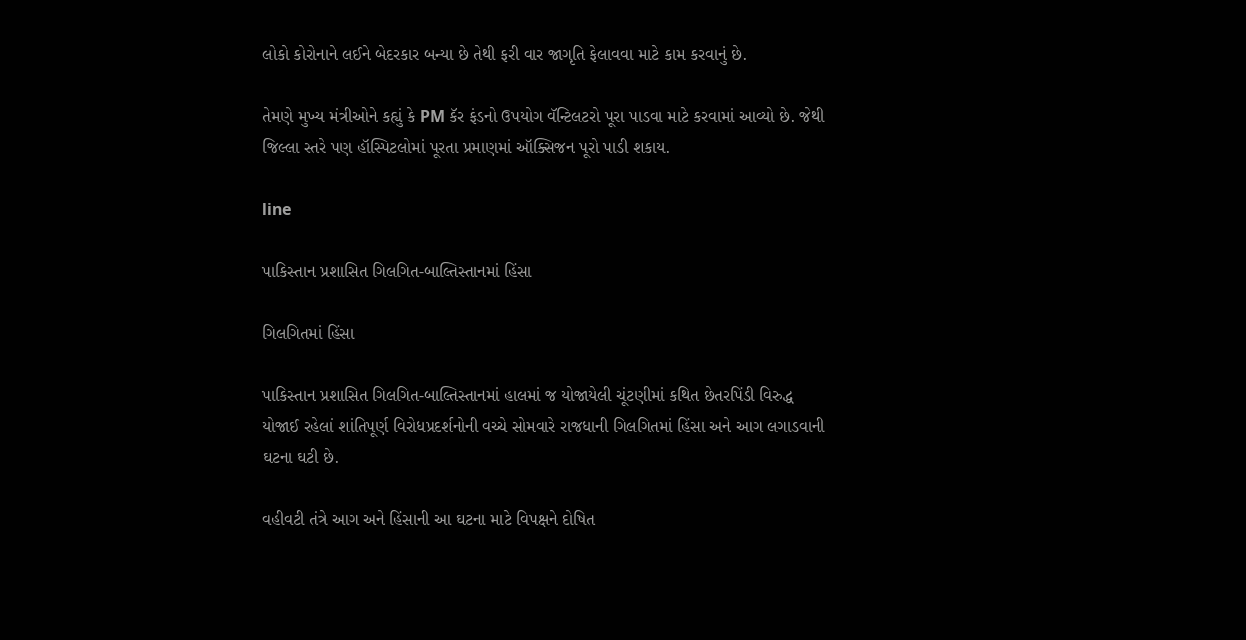લોકો કોરોનાને લઈને બેદરકાર બન્યા છે તેથી ફરી વાર જાગૃતિ ફેલાવવા માટે કામ કરવાનું છે.

તેમણે મુખ્ય મંત્રીઓને કહ્યું કે PM કૅર ફંડનો ઉપયોગ વૅન્ટિલટરો પૂરા પાડવા માટે કરવામાં આવ્યો છે. જેથી જિલ્લા સ્તરે પણ હૉસ્પિટલોમાં પૂરતા પ્રમાણમાં ઑક્સિજન પૂરો પાડી શકાય.

line

પાકિસ્તાન પ્રશાસિત ગિલગિત-બાલ્તિસ્તાનમાં હિંસા

ગિલગિતમાં હિંસા

પાકિસ્તાન પ્રશાસિત ગિલગિત-બાલ્તિસ્તાનમાં હાલમાં જ યોજાયેલી ચૂંટણીમાં કથિત છેતરપિંડી વિરુદ્ધ યોજાઈ રહેલાં શાંતિપૂર્ણ વિરોધપ્રદર્શનોની વચ્ચે સોમવારે રાજધાની ગિલગિતમાં હિંસા અને આગ લગાડવાની ઘટના ઘટી છે.

વહીવટી તંત્રે આગ અને હિંસાની આ ઘટના માટે વિપક્ષને દોષિત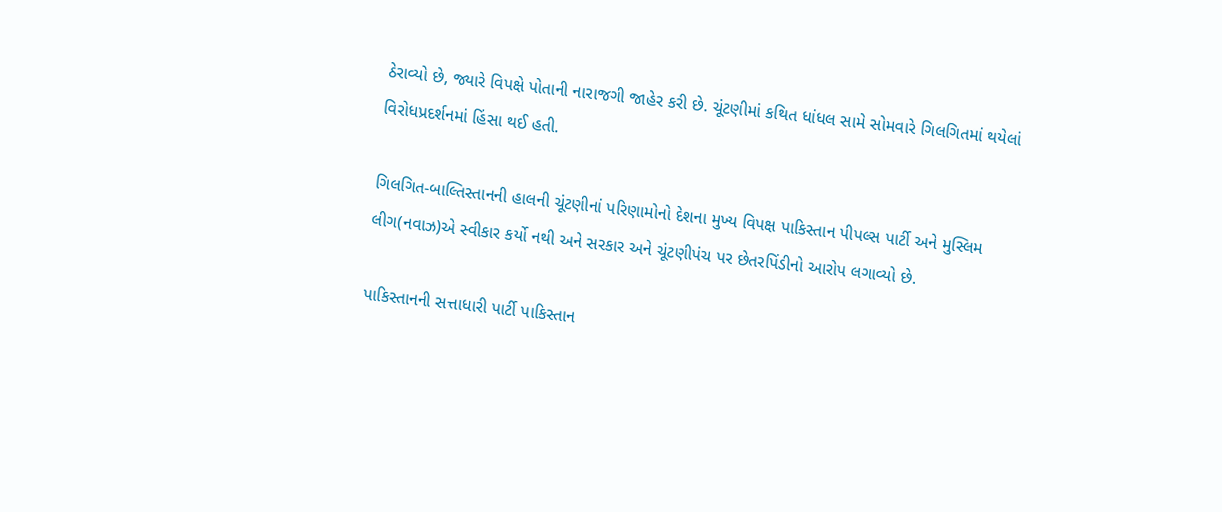ઠેરાવ્યો છે, જ્યારે વિપક્ષે પોતાની નારાજગી જાહેર કરી છે. ચૂંટણીમાં કથિત ધાંધલ સામે સોમવારે ગિલગિતમાં થયેલાં વિરોધપ્રદર્શનમાં હિંસા થઈ હતી.

ગિલગિત-બાલ્તિસ્તાનની હાલની ચૂંટણીનાં પરિણામોનો દેશના મુખ્ય વિપક્ષ પાકિસ્તાન પીપલ્સ પાર્ટી અને મુસ્લિમ લીગ(નવાઝ)એ સ્વીકાર કર્યો નથી અને સરકાર અને ચૂંટણીપંચ પર છેતરપિંડીનો આરોપ લગાવ્યો છે.

પાકિસ્તાનની સત્તાધારી પાર્ટી પાકિસ્તાન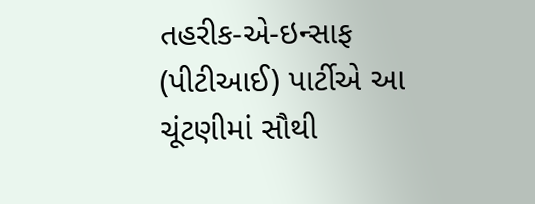તહરીક-એ-ઇન્સાફ (પીટીઆઈ) પાર્ટીએ આ ચૂંટણીમાં સૌથી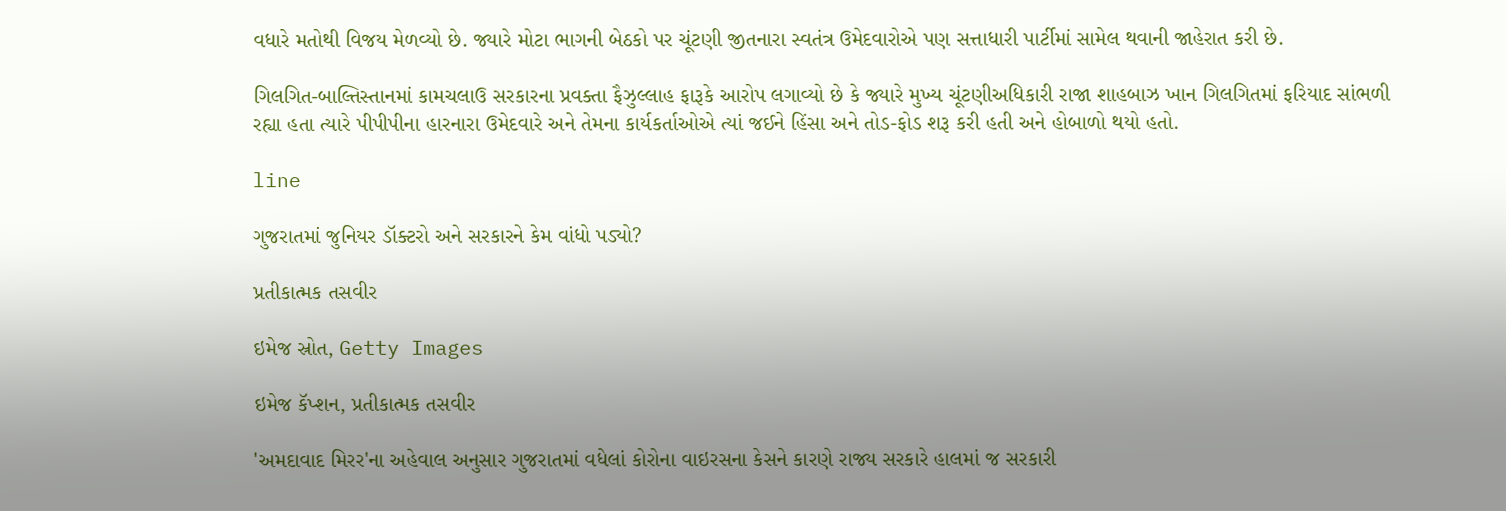વધારે મતોથી વિજય મેળવ્યો છે. જ્યારે મોટા ભાગની બેઠકો પર ચૂંટણી જીતનારા સ્વતંત્ર ઉમેદવારોએ પણ સત્તાધારી પાર્ટીમાં સામેલ થવાની જાહેરાત કરી છે.

ગિલગિત-બાલ્તિસ્તાનમાં કામચલાઉ સરકારના પ્રવક્તા ફૈઝુલ્લાહ ફારૂકે આરોપ લગાવ્યો છે કે જ્યારે મુખ્ય ચૂંટણીઅધિકારી રાજા શાહબાઝ ખાન ગિલગિતમાં ફરિયાદ સાંભળી રહ્યા હતા ત્યારે પીપીપીના હારનારા ઉમેદવારે અને તેમના કાર્યકર્તાઓએ ત્યાં જઈને હિંસા અને તોડ-ફોડ શરૂ કરી હતી અને હોબાળો થયો હતો.

line

ગુજરાતમાં જુનિયર ડૉક્ટરો અને સરકારને કેમ વાંધો પડ્યો?

પ્રતીકાત્મક તસવીર

ઇમેજ સ્રોત, Getty Images

ઇમેજ કૅપ્શન, પ્રતીકાત્મક તસવીર

'અમદાવાદ મિરર'ના અહેવાલ અનુસાર ગુજરાતમાં વધેલાં કોરોના વાઇરસના કેસને કારણે રાજ્ય સરકારે હાલમાં જ સરકારી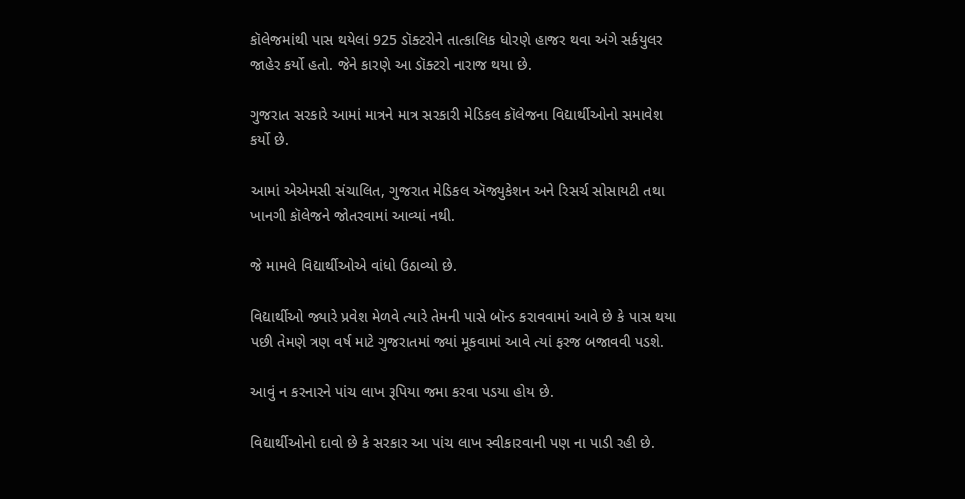કૉલેજમાંથી પાસ થયેલાં 925 ડૉક્ટરોને તાત્કાલિક ધોરણે હાજર થવા અંગે સર્કયુલર જાહેર કર્યો હતો. જેને કારણે આ ડૉક્ટરો નારાજ થયા છે.

ગુજરાત સરકારે આમાં માત્રને માત્ર સરકારી મેડિકલ કૉલેજના વિદ્યાર્થીઓનો સમાવેશ કર્યો છે.

આમાં એએમસી સંચાલિત, ગુજરાત મેડિકલ ઍજ્યુકેશન અને રિસર્ચ સોસાયટી તથા ખાનગી કૉલેજને જોતરવામાં આવ્યાં નથી.

જે મામલે વિદ્યાર્થીઓએ વાંધો ઉઠાવ્યો છે.

વિદ્યાર્થીઓ જ્યારે પ્રવેશ મેળવે ત્યારે તેમની પાસે બૉન્ડ કરાવવામાં આવે છે કે પાસ થયા પછી તેમણે ત્રણ વર્ષ માટે ગુજરાતમાં જ્યાં મૂકવામાં આવે ત્યાં ફરજ બજાવવી પડશે.

આવું ન કરનારને પાંચ લાખ રૂપિયા જમા કરવા પડયા હોય છે.

વિદ્યાર્થીઓનો દાવો છે કે સરકાર આ પાંચ લાખ સ્વીકારવાની પણ ના પાડી રહી છે.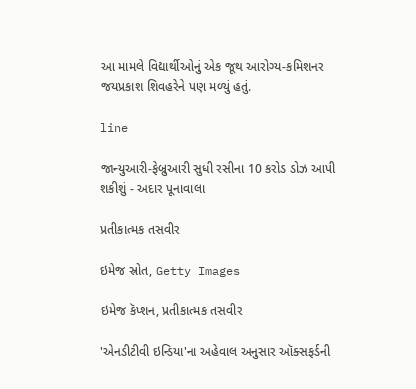આ મામલે વિદ્યાર્થીઓનું એક જૂથ આરોગ્ય-કમિશનર જયપ્રકાશ શિવહરેને પણ મળ્યું હતું.

line

જાન્યુઆરી-ફેબ્રુઆરી સુધી રસીના 10 કરોડ ડોઝ આપી શકીશું - અદાર પૂનાવાલા

પ્રતીકાત્મક તસવીર

ઇમેજ સ્રોત, Getty Images

ઇમેજ કૅપ્શન, પ્રતીકાત્મક તસવીર

'એનડીટીવી ઇન્ડિયા'ના અહેવાલ અનુસાર ઑક્સફર્ડની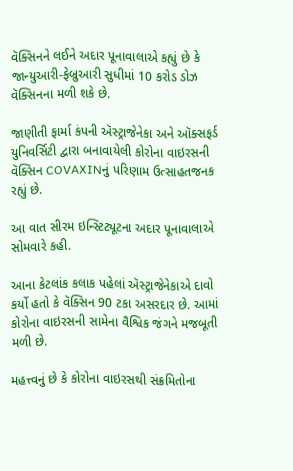વૅક્સિનને લઈને અદાર પૂનાવાલાએ કહ્યું છે કે જાન્યુઆરી-ફેબ્રુઆરી સુધીમાં 10 કરોડ ડોઝ વૅક્સિનના મળી શકે છે.

જાણીતી ફાર્મા કંપની ઍસ્ટ્રાજેનેકા અને ઑક્સફર્ડ યુનિવર્સિટી દ્વારા બનાવાયેલી કોરોના વાઇરસની વૅક્સિન COVAXINનું પરિણામ ઉત્સાહતજનક રહ્યું છે.

આ વાત સીરમ ઇન્સ્ટિટ્યૂટના અદાર પૂનાવાલાએ સોમવારે કહી.

આના કેટલાંક કલાક પહેલાં ઍસ્ટ્રાજેનેકાએ દાવો કર્યો હતો કે વૅક્સિન 90 ટકા અસરદાર છે. આમાં કોરોના વાઇરસની સામેના વૈશ્વિક જંગને મજબૂતી મળી છે.

મહત્ત્વનું છે કે કોરોના વાઇરસથી સંક્રમિતોના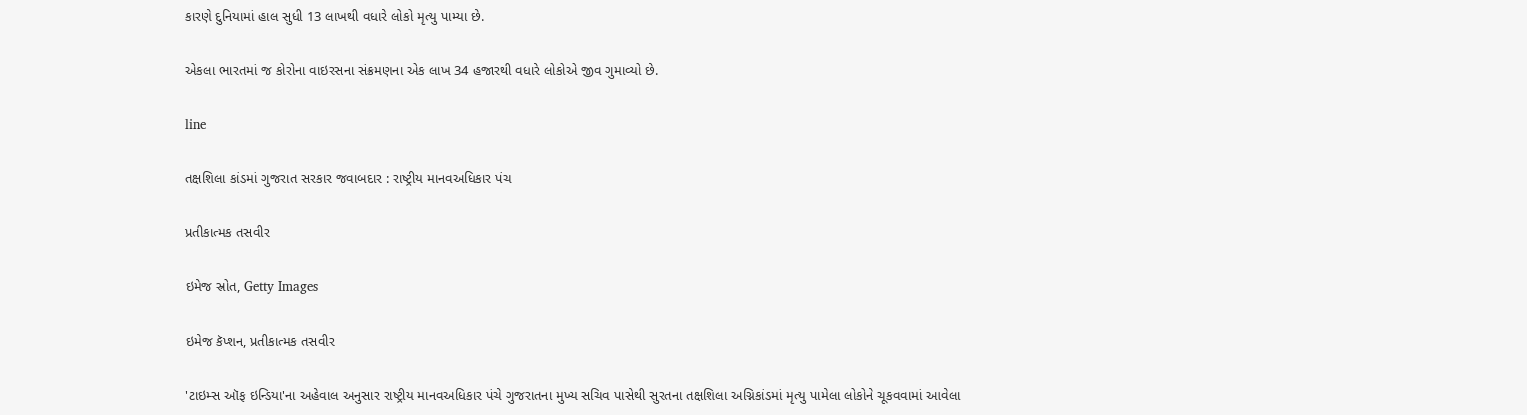કારણે દુનિયામાં હાલ સુધી 13 લાખથી વધારે લોકો મૃત્યુ પામ્યા છે.

એકલા ભારતમાં જ કોરોના વાઇરસના સંક્રમણના એક લાખ 34 હજારથી વધારે લોકોએ જીવ ગુમાવ્યો છે.

line

તક્ષશિલા કાંડમાં ગુજરાત સરકાર જવાબદાર : રાષ્ટ્રીય માનવઅધિકાર પંચ

પ્રતીકાત્મક તસવીર

ઇમેજ સ્રોત, Getty Images

ઇમેજ કૅપ્શન, પ્રતીકાત્મક તસવીર

'ટાઇમ્સ ઑફ ઇન્ડિયા'ના અહેવાલ અનુસાર રાષ્ટ્રીય માનવઅધિકાર પંચે ગુજરાતના મુખ્ય સચિવ પાસેથી સુરતના તક્ષશિલા અગ્નિકાંડમાં મૃત્યુ પામેલા લોકોને ચૂકવવામાં આવેલા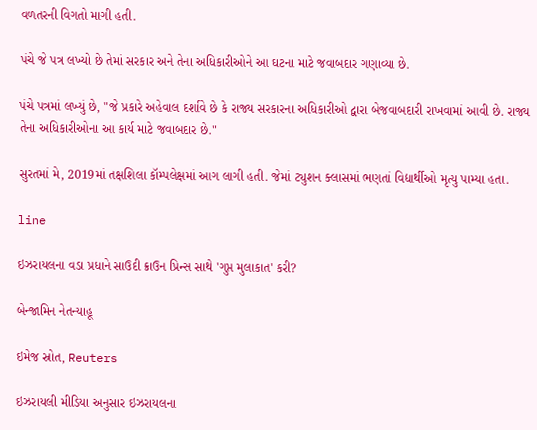વળતરની વિગતો માગી હતી.

પંચે જે પત્ર લખ્યો છે તેમાં સરકાર અને તેના અધિકારીઓને આ ઘટના માટે જવાબદાર ગણાવ્યા છે.

પંચે પત્રમાં લખ્યું છે, "જે પ્રકારે અહેવાલ દર્શાવે છે કે રાજ્ય સરકારના અધિકારીઓ દ્વારા બેજવાબદારી રાખવામાં આવી છે. રાજ્ય તેના અધિકારીઓના આ કાર્ય માટે જવાબદાર છે."

સુરતમાં મે, 2019માં તક્ષશિલા કૉમ્પલેક્ષમાં આગ લાગી હતી. જેમાં ટ્યુશન ક્લાસમાં ભણતાં વિદ્યાર્થીઓ મૃત્યુ પામ્યા હતા.

line

ઇઝરાયલના વડા પ્રધાને સાઉદી ક્રાઉન પ્રિન્સ સાથે 'ગુપ્ત મુલાકાત' કરી?

બેન્જામિન નેતન્યાહૂ

ઇમેજ સ્રોત, Reuters

ઇઝરાયલી મીડિયા અનુસાર ઇઝરાયલના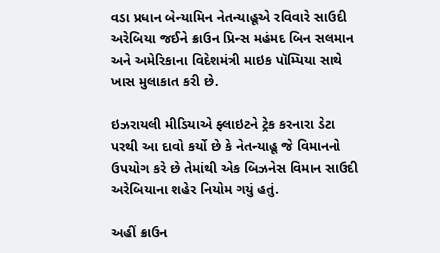વડા પ્રધાન બેન્યામિન નેતન્યાહૂએ રવિવારે સાઉદી અરેબિયા જઈને ક્રાઉન પ્રિન્સ મહંમદ બિન સલમાન અને અમેરિકાના વિદેશમંત્રી માઇક પૉમ્પિયા સાથે ખાસ મુલાકાત કરી છે.

ઇઝરાયલી મીડિયાએ ફ્લાઇટને ટ્રેક કરનારા ડેટા પરથી આ દાવો કર્યો છે કે નેતન્યાહૂ જે વિમાનનો ઉપયોગ કરે છે તેમાંથી એક બિઝનેસ વિમાન સાઉદી અરેબિયાના શહેર નિયોમ ગયું હતું.

અહીં ક્રાઉન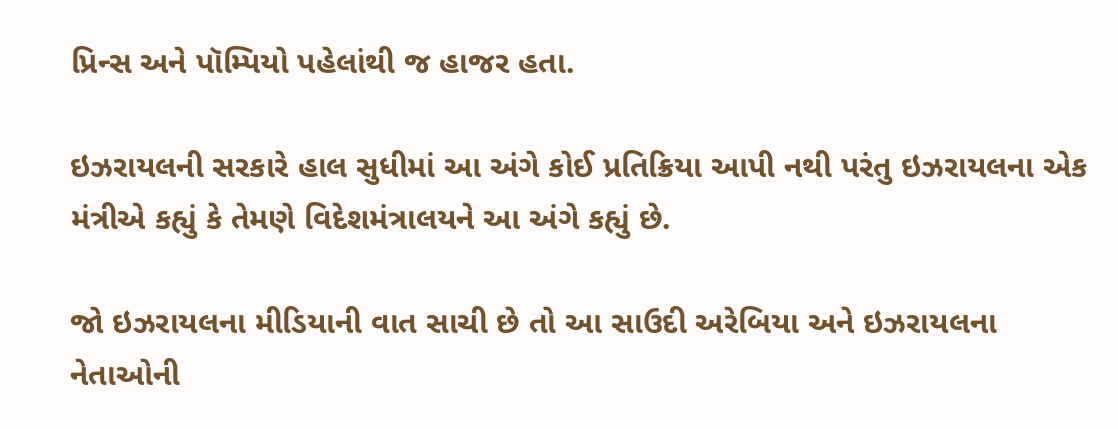પ્રિન્સ અને પૉમ્પિયો પહેલાંથી જ હાજર હતા.

ઇઝરાયલની સરકારે હાલ સુધીમાં આ અંગે કોઈ પ્રતિક્રિયા આપી નથી પરંતુ ઇઝરાયલના એક મંત્રીએ કહ્યું કે તેમણે વિદેશમંત્રાલયને આ અંગે કહ્યું છે.

જો ઇઝરાયલના મીડિયાની વાત સાચી છે તો આ સાઉદી અરેબિયા અને ઇઝરાયલના નેતાઓની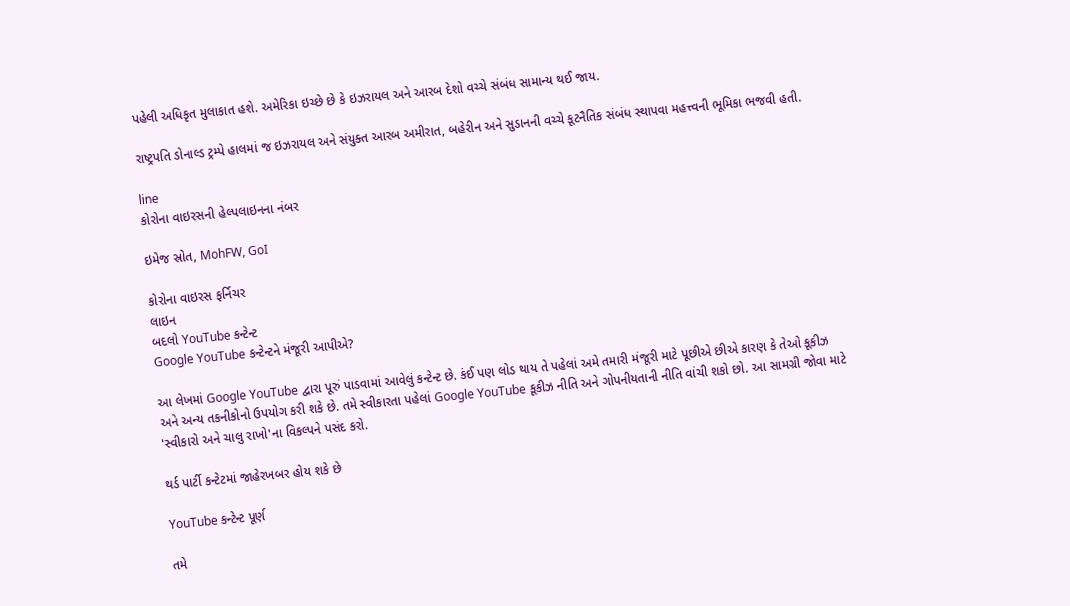પહેલી અધિકૃત મુલાકાત હશે. અમેરિકા ઇચ્છે છે કે ઇઝરાયલ અને આરબ દેશો વચ્ચે સંબંધ સામાન્ય થઈ જાય.

રાષ્ટ્રપતિ ડોનાલ્ડ ટ્રમ્પે હાલમાં જ ઇઝરાયલ અને સંયુક્ત આરબ અમીરાત, બહેરીન અને સુડાનની વચ્ચે કૂટનૈતિક સંબંધ સ્થાપવા મહત્ત્વની ભૂમિકા ભજવી હતી.

line
કોરોના વાઇરસની હેલ્પલાઇનના નંબર

ઇમેજ સ્રોત, MohFW, GoI

કોરોના વાઇરસ ફર્નિચર
લાઇન
બદલો YouTube કન્ટેન્ટ
Google YouTube કન્ટેન્ટને મંજૂરી આપીએ?

આ લેખમાં Google YouTube દ્વારા પૂરું પાડવામાં આવેલું કન્ટેન્ટ છે. કંઈ પણ લોડ થાય તે પહેલાં અમે તમારી મંજૂરી માટે પૂછીએ છીએ કારણ કે તેઓ કૂકીઝ અને અન્ય તકનીકોનો ઉપયોગ કરી શકે છે. તમે સ્વીકારતા પહેલાં Google YouTube કૂકીઝ નીતિ અને ગોપનીયતાની નીતિ વાંચી શકો છો. આ સામગ્રી જોવા માટે 'સ્વીકારો અને ચાલુ રાખો'ના વિકલ્પને પસંદ કરો.

થર્ડ પાર્ટી કન્ટેટમાં જાહેરખબર હોય શકે છે

YouTube કન્ટેન્ટ પૂર્ણ

તમે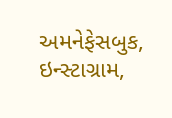અમનેફેસબુક, ઇન્સ્ટાગ્રામ,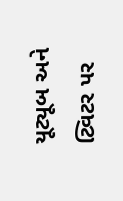યૂટ્યૂબ અને ટ્વિટર પર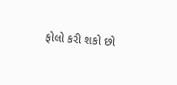ફોલો કરી શકો છો